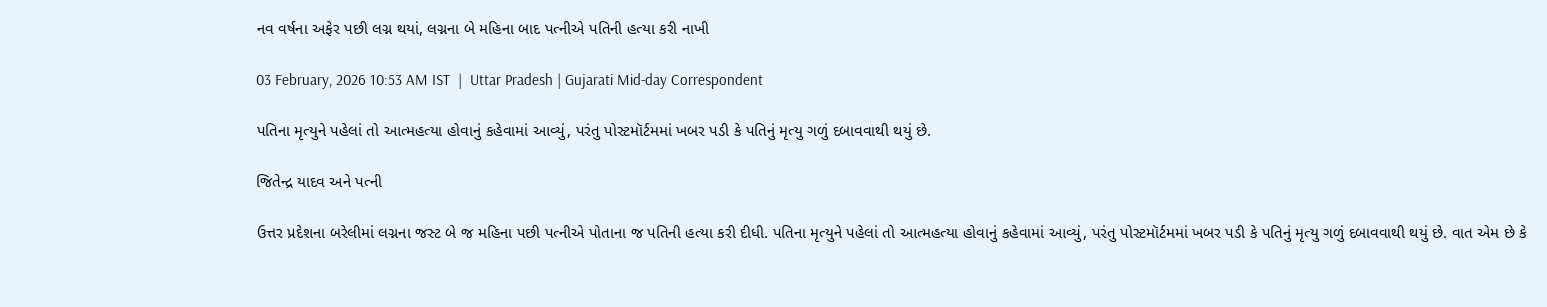નવ વર્ષના અફેર પછી લગ્ન થયાં, લગ્નના બે મહિના બાદ પત્નીએ પતિની હત્યા કરી નાખી

03 February, 2026 10:53 AM IST  |  Uttar Pradesh | Gujarati Mid-day Correspondent

પતિના મૃત્યુને પહેલાં તો આત્મહત્યા હોવાનું કહેવામાં આવ્યું, પરંતુ પોસ્ટમૉર્ટમમાં ખબર પડી કે પતિનું મૃત્યુ ગળું દબાવવાથી થયું છે.

જિતેન્દ્ર યાદવ અને પત્ની

ઉત્તર પ્રદેશના બરેલીમાં લગ્નના જસ્ટ બે જ મહિના પછી પત્નીએ પોતાના જ પતિની હત્યા કરી દીધી. પતિના મૃત્યુને પહેલાં તો આત્મહત્યા હોવાનું કહેવામાં આવ્યું, પરંતુ પોસ્ટમૉર્ટમમાં ખબર પડી કે પતિનું મૃત્યુ ગળું દબાવવાથી થયું છે. વાત એમ છે કે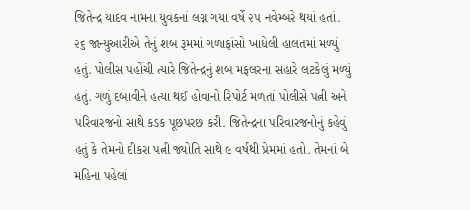જિતેન્દ્ર યાદવ નામના યુવકનાં લગ્ન ગયા વર્ષે ૨૫ નવેમ્બરે થયાં હતાં. ૨૬ જાન્યુઆરીએ તેનું શબ રૂમમાં ગળાફાંસો ખાધેલી હાલતમાં મળ્યું હતું. પોલીસ પહોંચી ત્યારે જિતેન્દ્રનું શબ મફલરના સહારે લટકેલું મળ્યું હતું. ગળું દબાવીને હત્યા થઈ હોવાનો રિપોર્ટ મળતાં પોલીસે પત્ની અને પરિવારજનો સાથે કડક પૂછપરછ કરી. જિતેન્દ્રના પરિવારજનોનું કહેવું હતું કે તેમનો દીકરા પત્ની જ્યોતિ સાથે ૯ વર્ષથી પ્રેમમાં હતો. તેમનાં બે મહિના પહેલાં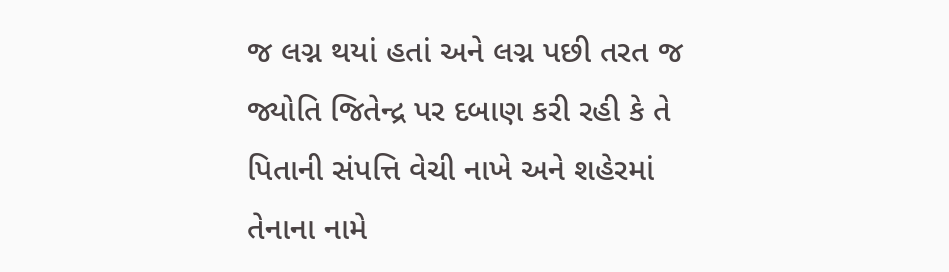જ લગ્ન થયાં હતાં અને લગ્ન પછી તરત જ જ્યોતિ જિતેન્દ્ર પર દબાણ કરી રહી કે તે પિતાની સંપત્તિ વેચી નાખે અને શહેરમાં તેનાના નામે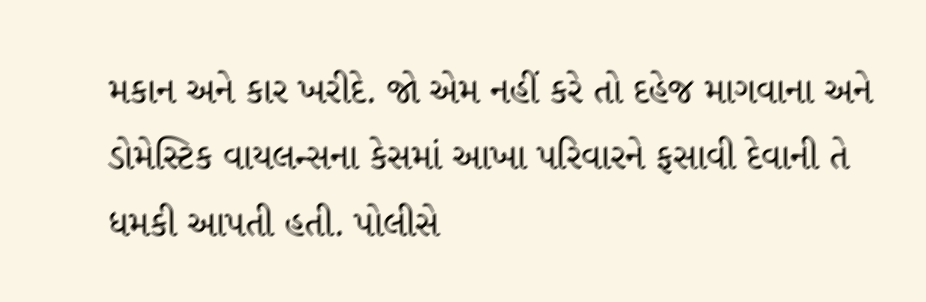મકાન અને કાર ખરીદે. જો એમ નહીં કરે તો દહેજ માગવાના અને ડોમેસ્ટિક વાયલન્સના કેસમાં આખા પરિવારને ફસાવી દેવાની તે ધમકી આપતી હતી. પોલીસે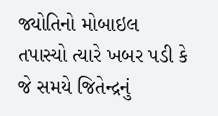જ્યોતિનો મોબાઇલ તપાસ્યો ત્યારે ખબર પડી કે જે સમયે જિતેન્દ્રનું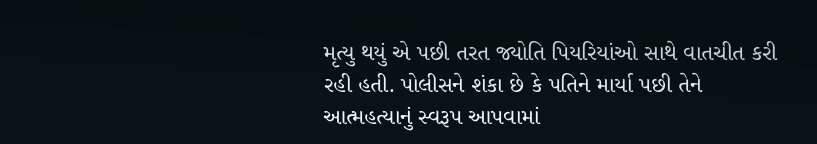મૃત્યુ થયું એ પછી તરત જ્યોતિ પિયરિયાંઓ સાથે વાતચીત કરી રહી હતી. પોલીસને શંકા છે કે પતિને માર્યા પછી તેને આત્મહત્યાનું સ્વરૂપ આપવામાં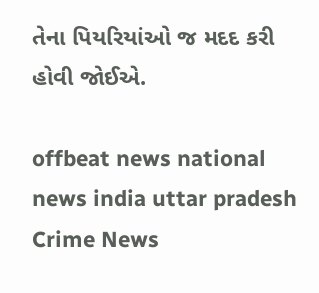તેના પિયરિયાંઓ જ મદદ કરી હોવી જોઈએ.

offbeat news national news india uttar pradesh Crime News